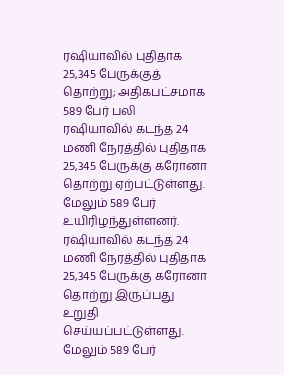ரஷியாவில் புதிதாக 25,345 பேருக்குத் தொற்று; அதிகபட்சமாக 589 பேர் பலி
ரஷியாவில் கடந்த 24 மணி நேரத்தில் புதிதாக 25,345 பேருக்கு கரோனா தொற்று ஏற்பட்டுள்ளது. மேலும் 589 பேர் உயிரிழந்துள்ளனர்.
ரஷியாவில் கடந்த 24 மணி நேரத்தில் புதிதாக 25,345 பேருக்கு கரோனா தொற்று இருப்பது உறுதி செய்யப்பட்டுள்ளது. மேலும் 589 பேர்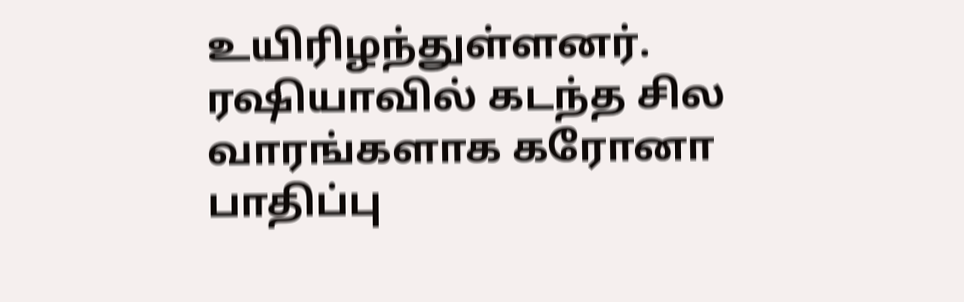உயிரிழந்துள்ளனர்.
ரஷியாவில் கடந்த சில வாரங்களாக கரோனா பாதிப்பு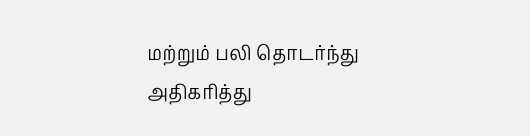மற்றும் பலி தொடர்ந்து அதிகரித்து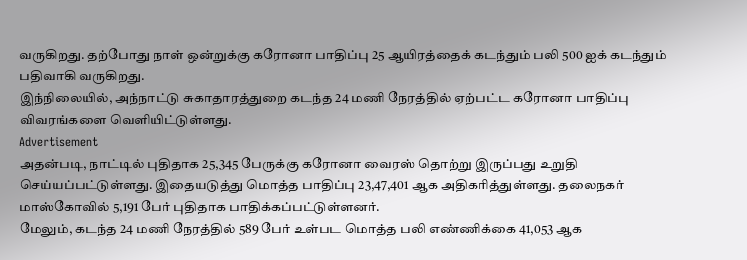வருகிறது. தற்போது நாள் ஒன்றுக்கு கரோனா பாதிப்பு 25 ஆயிரத்தைக் கடந்தும் பலி 500 ஐக் கடந்தும் பதிவாகி வருகிறது.
இந்நிலையில், அந்நாட்டு சுகாதாரத்துறை கடந்த 24 மணி நேரத்தில் ஏற்பட்ட கரோனா பாதிப்பு விவரங்களை வெளியிட்டுள்ளது.
Advertisement
அதன்படி, நாட்டில் புதிதாக 25,345 பேருக்கு கரோனா வைரஸ் தொற்று இருப்பது உறுதி செய்யப்பட்டுள்ளது. இதையடுத்து மொத்த பாதிப்பு 23,47,401 ஆக அதிகரித்துள்ளது. தலைநகர் மாஸ்கோவில் 5,191 பேர் புதிதாக பாதிக்கப்பட்டுள்ளனர்.
மேலும், கடந்த 24 மணி நேரத்தில் 589 பேர் உள்பட மொத்த பலி எண்ணிக்கை 41,053 ஆக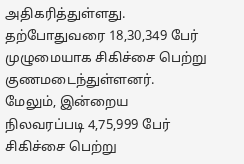அதிகரித்துள்ளது.
தற்போதுவரை 18,30,349 பேர் முழுமையாக சிகிச்சை பெற்று குணமடைந்துள்ளனர். மேலும், இன்றைய நிலவரப்படி 4,75,999 பேர் சிகிச்சை பெற்று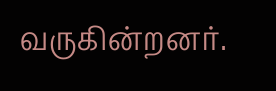வருகின்றனர்.